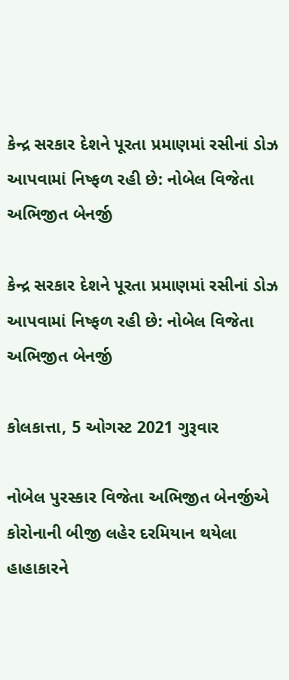કેન્દ્ર સરકાર દેશને પૂરતા પ્રમાણમાં રસીનાં ડોઝ આપવામાં નિષ્ફળ રહી છે: નોબેલ વિજેતા અભિજીત બેનર્જી

કેન્દ્ર સરકાર દેશને પૂરતા પ્રમાણમાં રસીનાં ડોઝ આપવામાં નિષ્ફળ રહી છે: નોબેલ વિજેતા અભિજીત બેનર્જી

કોલકાત્તા, 5 ઓગસ્ટ 2021 ગુરૂવાર

નોબેલ પુરસ્કાર વિજેતા અભિજીત બેનર્જીએ કોરોનાની બીજી લહેર દરમિયાન થયેલા હાહાકારને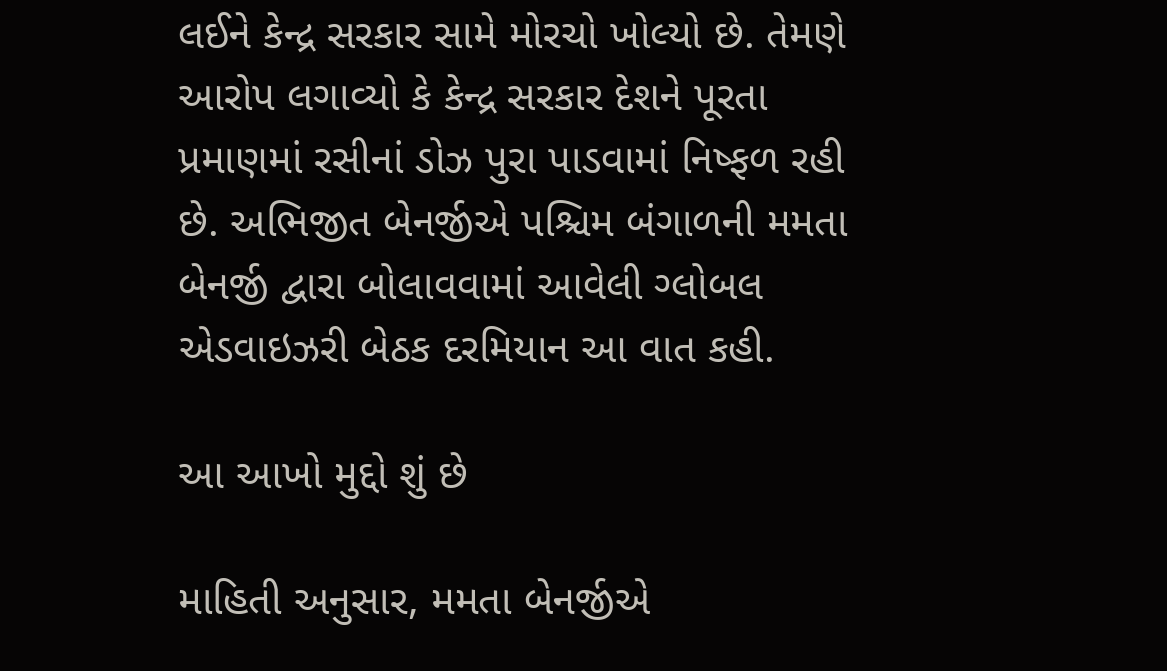લઈને કેન્દ્ર સરકાર સામે મોરચો ખોલ્યો છે. તેમણે આરોપ લગાવ્યો કે કેન્દ્ર સરકાર દેશને પૂરતા પ્રમાણમાં રસીનાં ડોઝ પુરા પાડવામાં નિષ્ફળ રહી છે. અભિજીત બેનર્જીએ પશ્ચિમ બંગાળની મમતા બેનર્જી દ્વારા બોલાવવામાં આવેલી ગ્લોબલ એડવાઇઝરી બેઠક દરમિયાન આ વાત કહી.

આ આખો મુદ્દો શું છે

માહિતી અનુસાર, મમતા બેનર્જીએ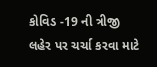કોવિડ -19 ની ત્રીજી લહેર પર ચર્ચા કરવા માટે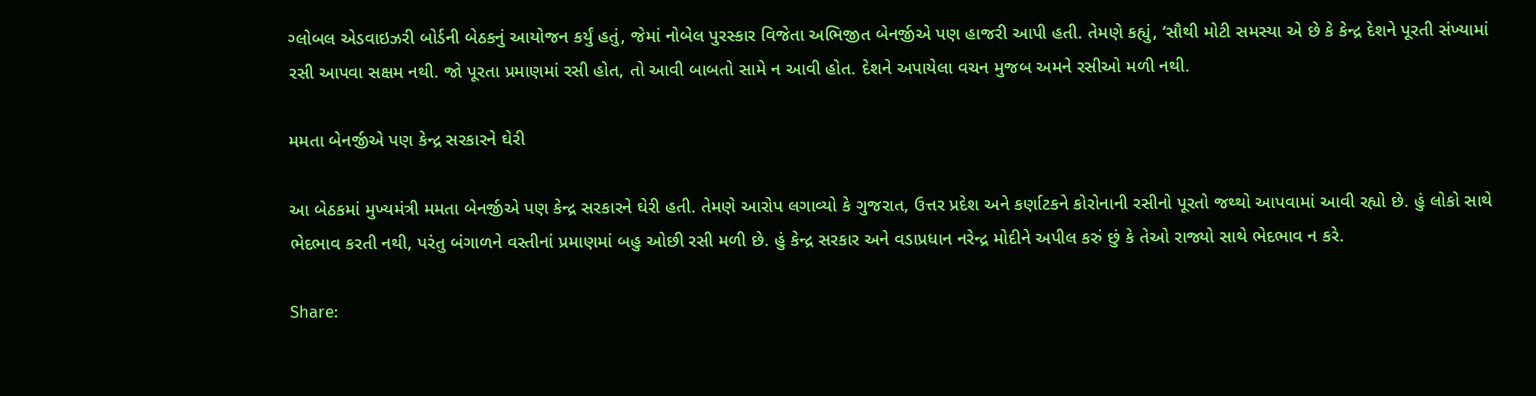ગ્લોબલ એડવાઇઝરી બોર્ડની બેઠકનું આયોજન કર્યું હતું, જેમાં નોબેલ પુરસ્કાર વિજેતા અભિજીત બેનર્જીએ પણ હાજરી આપી હતી. તેમણે કહ્યું, ‘સૌથી મોટી સમસ્યા એ છે કે કેન્દ્ર દેશને પૂરતી સંખ્યામાં રસી આપવા સક્ષમ નથી. જો પૂરતા પ્રમાણમાં રસી હોત, તો આવી બાબતો સામે ન આવી હોત. દેશને અપાયેલા વચન મુજબ અમને રસીઓ મળી નથી.

મમતા બેનર્જીએ પણ કેન્દ્ર સરકારને ઘેરી

આ બેઠકમાં મુખ્યમંત્રી મમતા બેનર્જીએ પણ કેન્દ્ર સરકારને ઘેરી હતી. તેમણે આરોપ લગાવ્યો કે ગુજરાત, ઉત્તર પ્રદેશ અને કર્ણાટકને કોરોનાની રસીનો પૂરતો જથ્થો આપવામાં આવી રહ્યો છે. હું લોકો સાથે ભેદભાવ કરતી નથી, પરંતુ બંગાળને વસ્તીનાં પ્રમાણમાં બહુ ઓછી રસી મળી છે. હું કેન્દ્ર સરકાર અને વડાપ્રધાન નરેન્દ્ર મોદીને અપીલ કરું છું કે તેઓ રાજ્યો સાથે ભેદભાવ ન કરે.

Share: